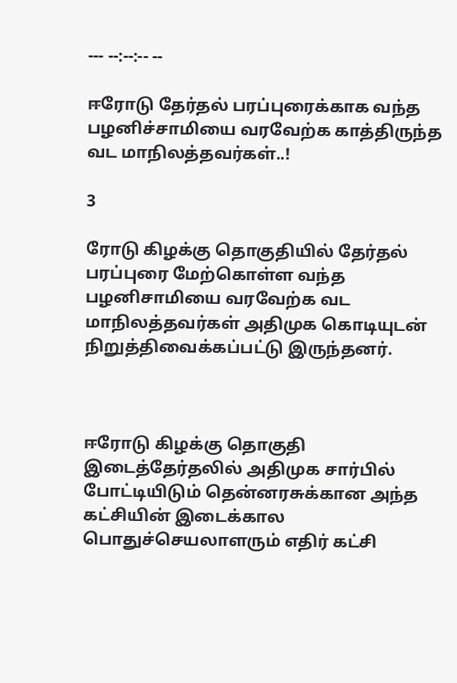--- --:--:-- --

ஈரோடு தேர்தல் பரப்புரைக்காக வந்த பழனிச்சாமியை வரவேற்க காத்திருந்த வட மாநிலத்தவர்கள்..!

3

ரோடு கிழக்கு தொகுதியில் தேர்தல் பரப்புரை மேற்கொள்ள வந்த பழனிசாமியை வரவேற்க வட மாநிலத்தவர்கள் அதிமுக கொடியுடன் நிறுத்திவைக்கப்பட்டு இருந்தனர்.



ஈரோடு கிழக்கு தொகுதி இடைத்தேர்தலில் அதிமுக சார்பில் போட்டியிடும் தென்னரசுக்கான அந்த கட்சியின் இடைக்கால பொதுச்செயலாளரும் எதிர் கட்சி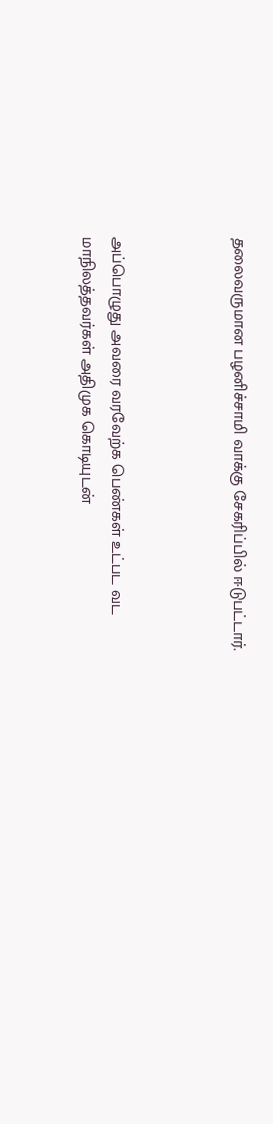தலைவருமான பழனிச்சாமி வாக்கு சேகரிப்பில் ஈடுபட்டார்.



அப்பொழுது அவரை வரவேற்க பெண்கள் உட்பட வட மாநிலத்தவர்கள் அதிமுக கொடியுடன்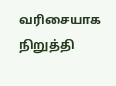வரிசையாக நிறுத்தி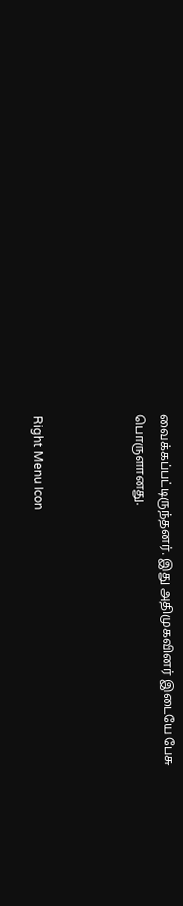வைக்கப்பட்டிருந்தனர். இது அதிமுகவினர் இடையே பேசு பொருளானது.



Right Menu Icon